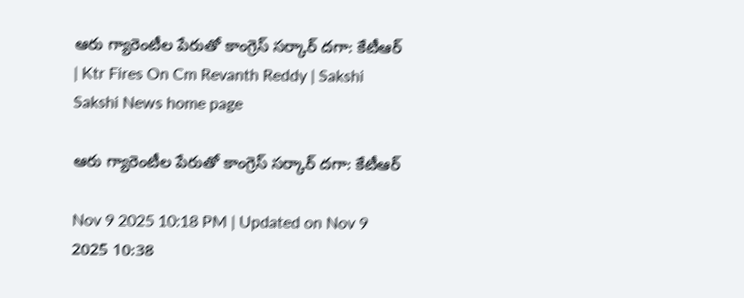ఆరు గ్యారెంటీల పేరుతో కాంగ్రెస్‌ సర్కార్‌ దగా: కేటీఆర్‌ | Ktr Fires On Cm Revanth Reddy | Sakshi
Sakshi News home page

ఆరు గ్యారెంటీల పేరుతో కాంగ్రెస్‌ సర్కార్‌ దగా: కేటీఆర్‌

Nov 9 2025 10:18 PM | Updated on Nov 9 2025 10:38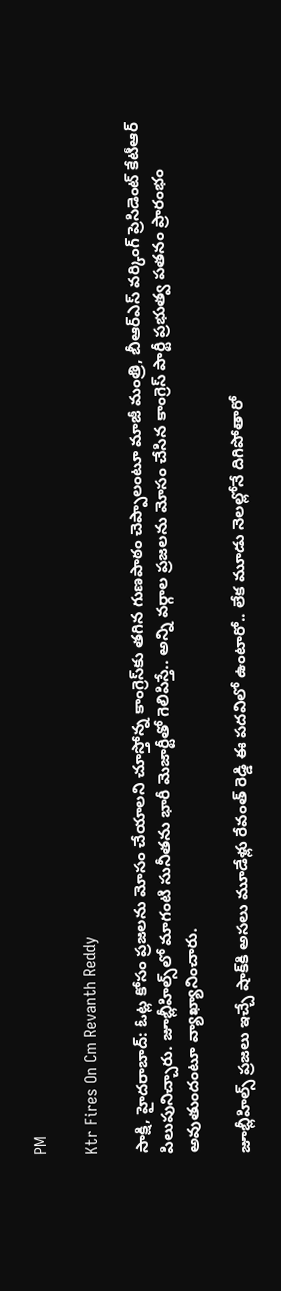PM

Ktr Fires On Cm Revanth Reddy

సాక్షి, హైదరాబాద్‌: ఓట్ల కోసం ప్ర‌జ‌ల‌ను మోసం చేయాల‌ని చూస్తోన్న కాంగ్రెస్‌కు త‌గిన గుణ‌పాఠం చెప్పాలంటూ మాజీ మంత్రి, బీఆర్ఎస్ వ‌ర్కింగ్ ప్రెసిడెంట్ కేటీఆర్‌ పిలుపునిచ్చారు. జూబ్లీహిల్స్‌లో మాగంటి సునీత‌ను భారీ మెజార్టీతో గెలిపిస్తే.. అన్ని వర్గాల ప్రజలను మోసం చేసిన కాంగ్రెస్ పార్టీ ప్రభుత్వ పతనం ప్రారంభం అవుతుందంటూ వ్యాఖ్యానించారు.

జూబ్లీహిల్స్ ప్ర‌జ‌లు ఇచ్చే షాక్‌కి అస‌లు మూడేళ్లు రేవంత్ రెడ్డి ఈ ప‌ద‌విలో ఉంటారో.. లేక మూడు నెల‌ల్లోనే దిగిపోతారో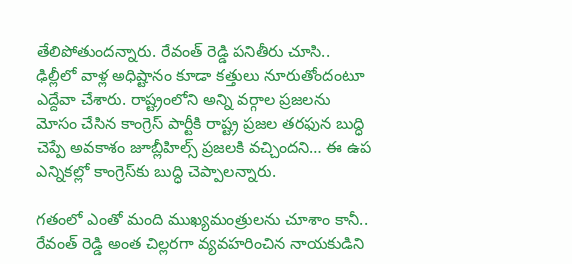తేలిపోతుందన్నారు. రేవంత్ రెడ్డి ప‌నితీరు చూసి.. ఢిల్లీలో వాళ్ల అధిష్టానం కూడా క‌త్తులు నూరుతోందంటూ ఎద్దేవా చేశారు. రాష్ట్రంలోని అన్ని వర్గాల ప్రజలను మోసం చేసిన కాంగ్రెస్ పార్టీకి రాష్ట్ర ప్రజల తరఫున బుద్ధి చెప్పే అవకాశం జూబ్లీహిల్స్ ప్రజలకి వచ్చిందని… ఈ ఉప ఎన్నికల్లో కాంగ్రెస్‌కు బుద్ధి చెప్పాలన్నారు.

గ‌తంలో ఎంతో మంది ముఖ్య‌మంత్రుల‌ను చూశాం కానీ.. రేవంత్ రెడ్డి అంత చిల్ల‌ర‌గా వ్య‌వ‌హ‌రించిన నాయ‌కుడిని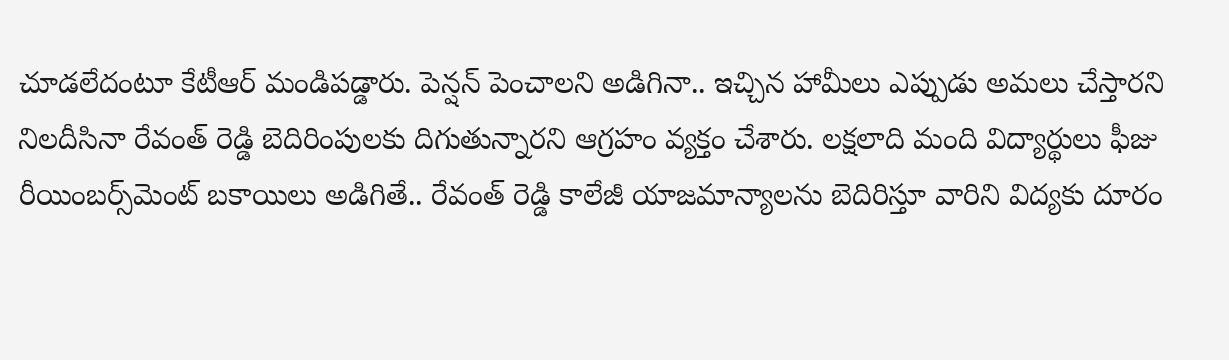చూడ‌లేదంటూ కేటీఆర్‌ మండిప‌డ్డారు. పెన్ష‌న్ పెంచాల‌ని అడిగినా.. ఇచ్చిన హామీలు ఎప్పుడు అమ‌లు చేస్తార‌ని నిల‌దీసినా రేవంత్ రెడ్డి బెదిరింపుల‌కు దిగుతున్నార‌ని ఆగ్ర‌హం వ్య‌క్తం చేశారు. లక్షలాది మంది విద్యార్థులు ఫీజు రీయింబర్స్‌మెంట్‌ బకాయిలు అడిగితే.. రేవంత్ రెడ్డి కాలేజీ యాజమాన్యాలను బెదిరిస్తూ వారిని విద్యకు దూరం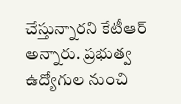చేస్తున్నారని కేటీఆర్ అన్నారు. ప్రభుత్వ ఉద్యోగుల నుంచి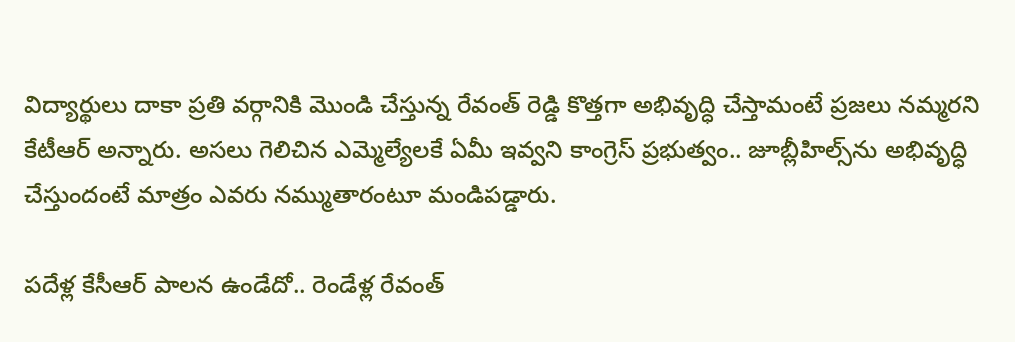విద్యార్థులు దాకా ప్రతి వర్గానికి మొండి చేస్తున్న రేవంత్ రెడ్డి కొత్తగా అభివృద్ధి చేస్తామంటే ప్రజలు నమ్మరని కేటీఆర్ అన్నారు. అస‌లు గెలిచిన ఎమ్మెల్యేల‌కే ఏమీ ఇవ్వ‌ని కాంగ్రెస్ ప్ర‌భుత్వం.. జూబ్లీహిల్స్‌ను అభివృద్ధి చేస్తుందంటే మాత్రం ఎవ‌రు న‌మ్ముతారంటూ మండిపడ్డారు.

ప‌దేళ్ల కేసీఆర్ పాల‌న ఉండేదో.. రెండేళ్ల రేవంత్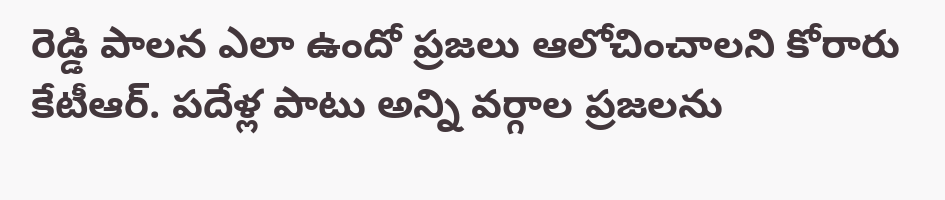రెడ్డి పాల‌న ఎలా ఉందో ప్ర‌జ‌లు ఆలోచించాల‌ని కోరారు కేటీఆర్‌. ప‌దేళ్ల పాటు అన్ని వ‌ర్గాల ప్ర‌జ‌ల‌ను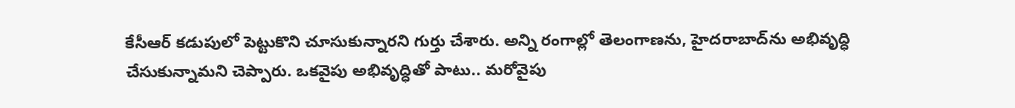కేసీఆర్ క‌డుపులో పెట్టుకొని చూసుకున్నారని గుర్తు చేశారు. అన్ని రంగాల్లో తెలంగాణ‌ను, హైద‌రాబాద్‌ను అభివృద్ధి చేసుకున్నామ‌ని చెప్పారు. ఒక‌వైపు అభివృద్ధితో పాటు.. మ‌రోవైపు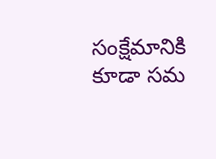సంక్షేమానికి కూడా స‌మ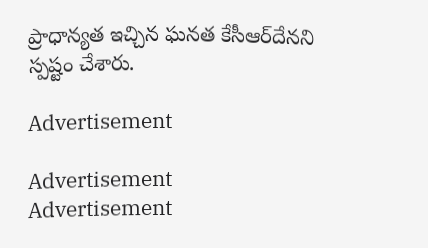ప్రాధాన్య‌త ఇచ్చిన ఘ‌న‌త కేసీఆర్‌దేన‌ని స్ప‌ష్టం చేశారు.

Advertisement

Advertisement
Advertisement